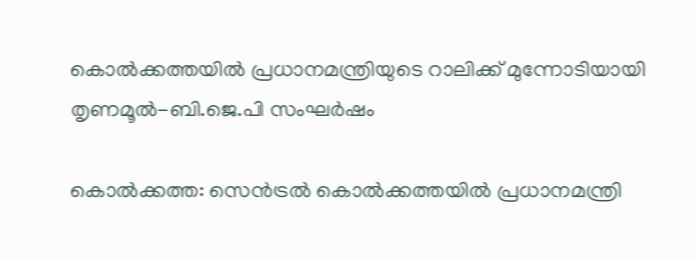കൊൽക്കത്തയിൽ പ്രധാനമന്ത്രിയുടെ റാലിക്ക് മുന്നോടിയായി തൃണമൂൽ-ബി.ജെ.പി സംഘർഷം

കൊൽക്കത്ത: സെൻട്രൽ കൊൽക്കത്തയിൽ പ്രധാനമന്ത്രി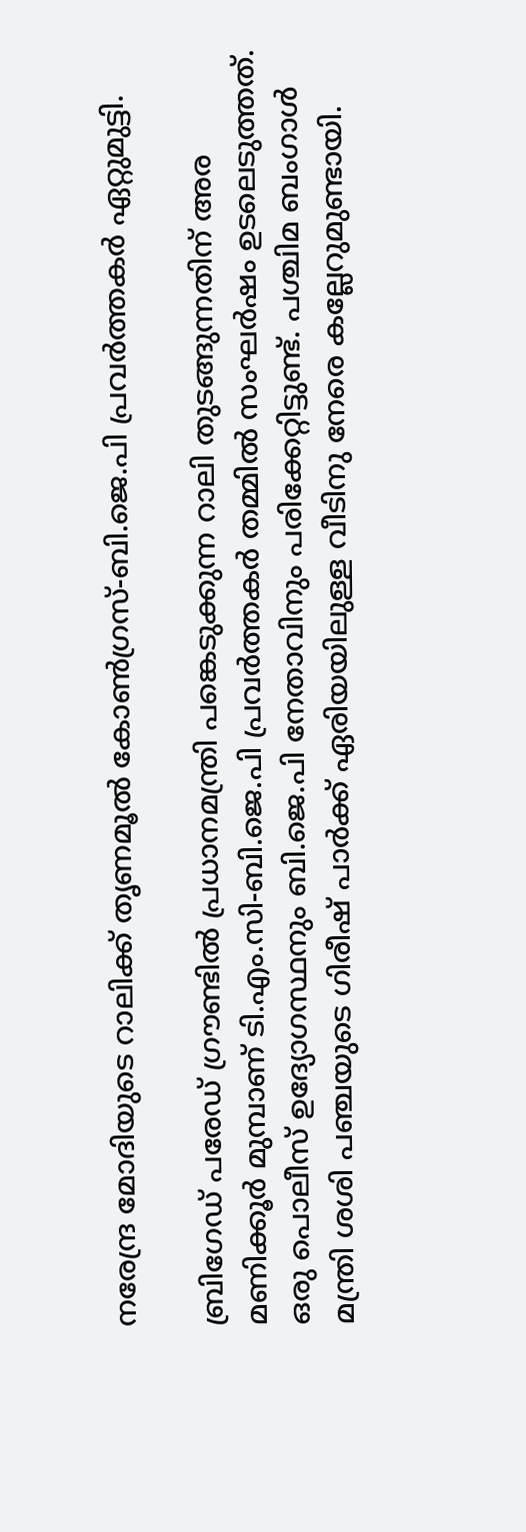നരേന്ദ്ര മോദിയുടെ റാലിക്ക് തൃണമൂൽ കോൺഗ്രസ്-ബി.ജെ.പി പ്രവർത്തകർ ഏറ്റുമുട്ടി.

ബ്രിഗേഡ് പരേഡ് ഗ്രൗണ്ടിൽ പ്രധാനമന്ത്രി പങ്കെടുക്കുന്ന റാലി തുടങ്ങുന്നതിന് അര മണിക്കൂർ മുമ്പാണ് ടി.എം.സി-ബി.ജെ.പി പ്രവർത്തകർ തമ്മിൽ സംഘർഷം ഉടലെടുത്തത്. ഒരു പൊലീസ് ഉദ്യോഗസ്ഥനും ബി.ജെ.പി നേതാവിനും പരിക്കേറ്റിട്ടുണ്ട്. പശ്ചിമ ബംഗാൾ മന്ത്രി ശശി പഞ്ചയുടെ ഗിരീഷ് പാർക്ക് ഏരിയയിലുള്ള വീടിനു നേരെ കല്ലേറുമുണ്ടായി.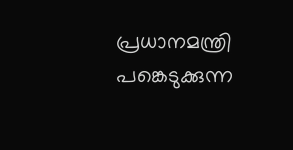പ്രധാനമന്ത്രി പങ്കെടുക്കുന്ന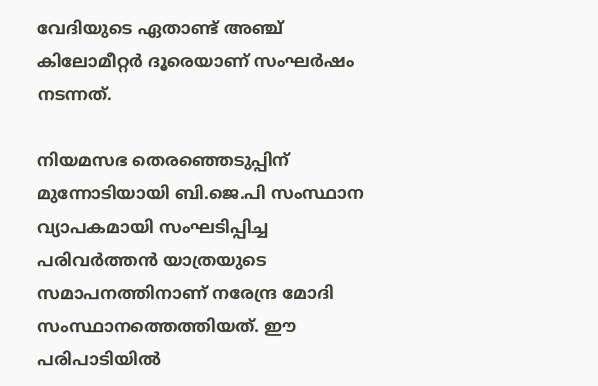വേദിയുടെ ഏതാണ്ട് അഞ്ച് കിലോമീറ്റർ ദൂരെയാണ് സംഘർഷം നടന്നത്.

നിയമസഭ തെരഞ്ഞെടുപ്പിന് മുന്നോടിയായി ബി.ജെ.പി സംസ്ഥാന വ്യാപകമായി സംഘടിപ്പിച്ച പരിവർത്തൻ യാത്രയുടെ സമാപനത്തിനാണ് നരേന്ദ്ര മോദി സംസ്ഥാനത്തെത്തിയത്. ഈ പരിപാടിയിൽ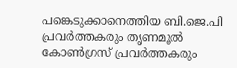പങ്കെടുക്കാനെത്തിയ ബി.ജെ.പി പ്രവർത്തകരും തൃണമൂൽ കോൺഗ്രസ് പ്രവർത്തകരും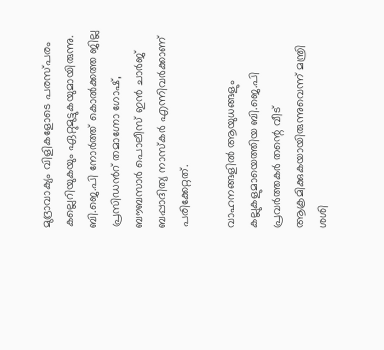മുദ്രാവാക്യം വിളികളോടെ പരസ്പരം കല്ലെറിയുകയും ഏറ്റുമുട്ടുകയുമായിരുന്നു. ബി.ജെ.പി നോർത്ത് കൊൽക്കത്ത ജില്ല പ്രസിഡൻറ് തമാഗ്നോ ഗോഷ്, ബൗബസാർ പൊലീസ് ഇൻ ചാർജ് ബപ്പാദിത്യ നാസ്കർ എന്നിവർക്കാണ് പരിക്കേറ്റത്.

വാഹനങ്ങളിൽ ആയുധങ്ങളും കല്ലുകളുമായെത്തിയ ബി.ജെ.പി പ്രവർത്തകർ തന്റെ വീട് ആക്രമിക്കുകയായിരുന്നുവെന്ന് മന്ത്രി ശശി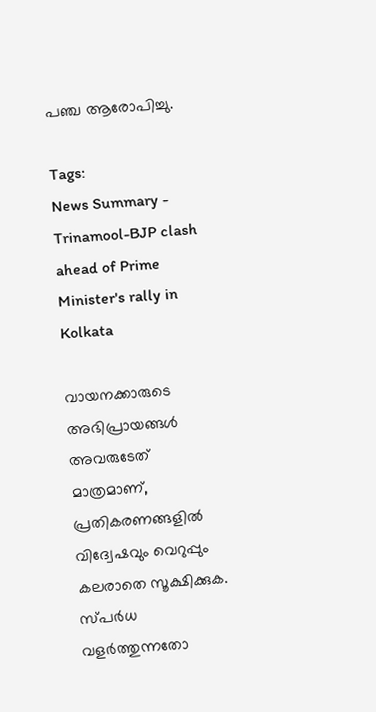പഞ്ച ആരോപിച്ചു.

Tags:
News Summary - Trinamool-BJP clash ahead of Prime Minister's rally in Kolkata

വായനക്കാരുടെ അഭിപ്രായങ്ങള്‍ അവരുടേത് മാത്രമാണ്, പ്രതികരണങ്ങളിൽ വിദ്വേഷവും വെറുപ്പും കലരാതെ സൂക്ഷിക്കുക. സ്പർധ വളർത്തുന്നതോ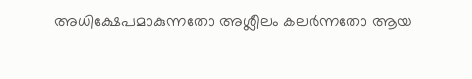അധിക്ഷേപമാകുന്നതോ അശ്ലീലം കലർന്നതോ ആയ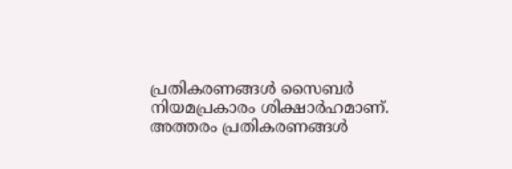പ്രതികരണങ്ങൾ സൈബർ നിയമപ്രകാരം ശിക്ഷാർഹമാണ്. അത്തരം പ്രതികരണങ്ങൾ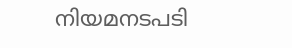നിയമനടപടി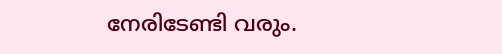നേരിടേണ്ടി വരും.